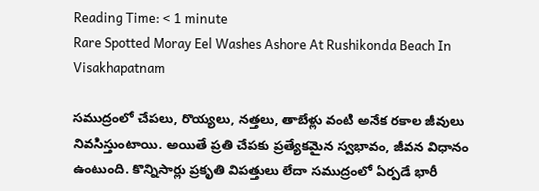Reading Time: < 1 minute
Rare Spotted Moray Eel Washes Ashore At Rushikonda Beach In Visakhapatnam

సముద్రంలో చేపలు, రొయ్యలు, నత్తలు, తాబేళ్లు వంటి అనేక రకాల జీవులు నివసిస్తుంటాయి. అయితే ప్రతి చేపకు ప్రత్యేకమైన స్వభావం, జీవన విధానం ఉంటుంది. కొన్నిసార్లు ప్రకృతి విపత్తులు లేదా సముద్రంలో ఏర్పడే భారీ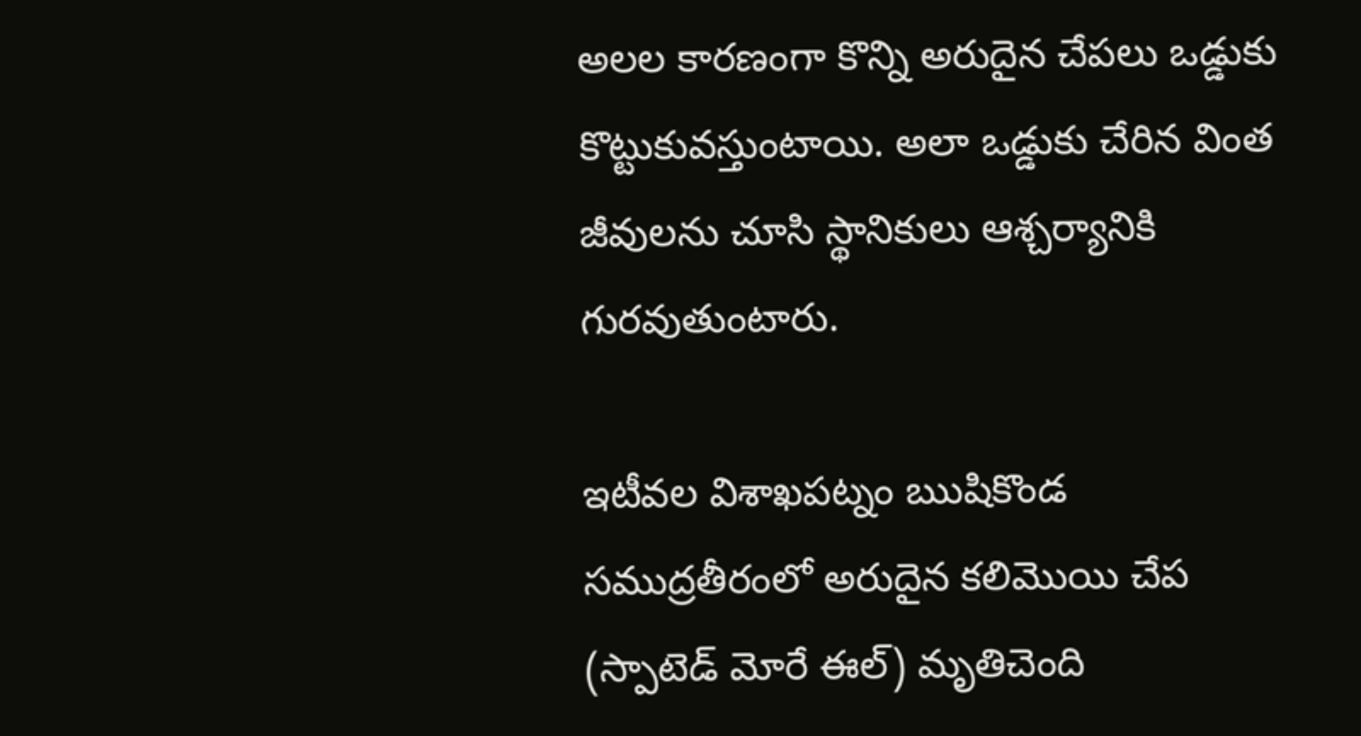అలల కారణంగా కొన్ని అరుదైన చేపలు ఒడ్డుకు కొట్టుకువస్తుంటాయి. అలా ఒడ్డుకు చేరిన వింత జీవులను చూసి స్థానికులు ఆశ్చర్యానికి గురవుతుంటారు.

ఇటీవల విశాఖపట్నం ఋషికొండ సముద్రతీరంలో అరుదైన కలిమొయి చేప (స్పాటెడ్ మోరే ఈల్) మృతిచెంది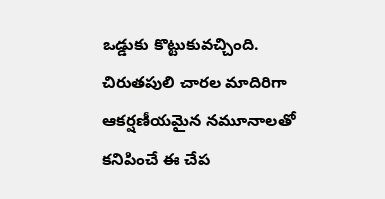ఒడ్డుకు కొట్టుకువచ్చింది. చిరుతపులి చారల మాదిరిగా ఆకర్షణీయమైన నమూనాలతో కనిపించే ఈ చేప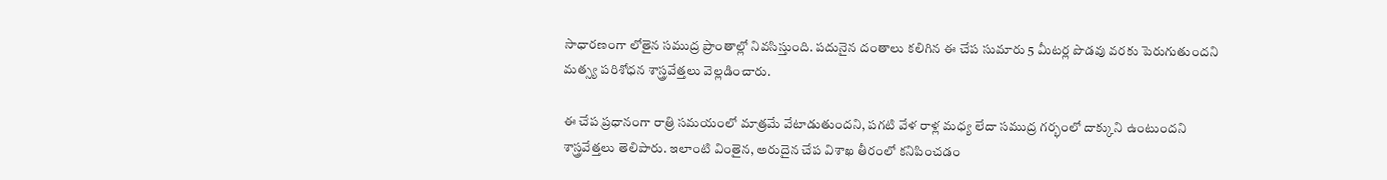సాధారణంగా లోతైన సముద్ర ప్రాంతాల్లో నివసిస్తుంది. పదునైన దంతాలు కలిగిన ఈ చేప సుమారు 5 మీటర్ల పొడవు వరకు పెరుగుతుందని మత్స్య పరిశోధన శాస్త్రవేత్తలు వెల్లడించారు.

ఈ చేప ప్రధానంగా రాత్రి సమయంలో మాత్రమే వేటాడుతుందని, పగటి వేళ రాళ్ల మధ్య లేదా సముద్ర గర్భంలో దాక్కుని ఉంటుందని శాస్త్రవేత్తలు తెలిపారు. ఇలాంటి వింతైన, అరుదైన చేప విశాఖ తీరంలో కనిపించడం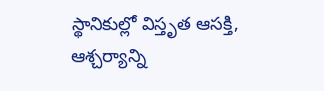స్థానికుల్లో విస్తృత ఆసక్తి, ఆశ్చర్యాన్ని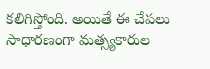కలిగిస్తోంది. అయితే ఈ చేపలు సాధారణంగా మత్స్యకారుల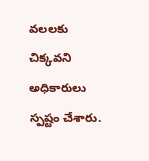వలలకు చిక్కవని అధికారులు స్పష్టం చేశారు.